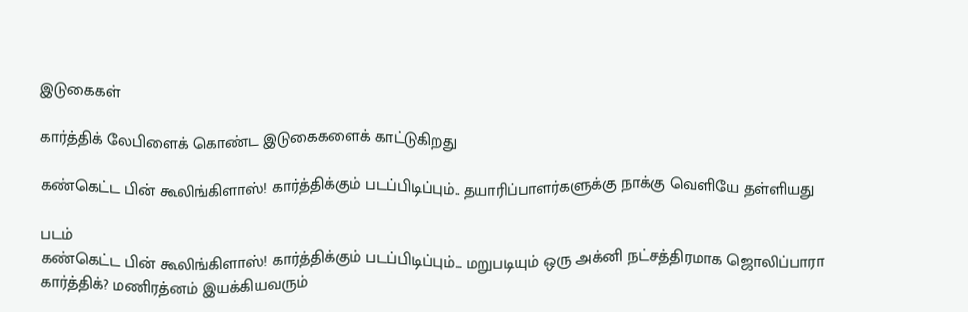இடுகைகள்

கார்த்திக் லேபிளைக் கொண்ட இடுகைகளைக் காட்டுகிறது

கண்கெட்ட பின் கூலிங்கிளாஸ்! கார்த்திக்கும் படப்பிடிப்பும்.. தயாரிப்பாளர்களுக்கு நாக்கு வெளியே தள்ளியது

படம்
கண்கெட்ட பின் கூலிங்கிளாஸ்! கார்த்திக்கும் படப்பிடிப்பும்... மறுபடியும் ஒரு அக்னி நட்சத்திரமாக ஜொலிப்பாரா கார்த்திக்? மணிரத்னம் இயக்கியவரும்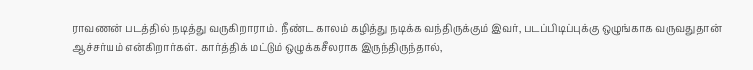ராவணன் படத்தில் நடித்து வருகிறாராம். நீண்ட காலம் கழித்து நடிக்க வந்திருக்கும் இவர், படப்பிடிப்புக்கு ஒழுங்காக வருவதுதான் ஆச்சர்யம் என்கிறார்கள். கார்த்திக் மட்டும் ஒழுக்கசீலராக இருந்திருந்தால்,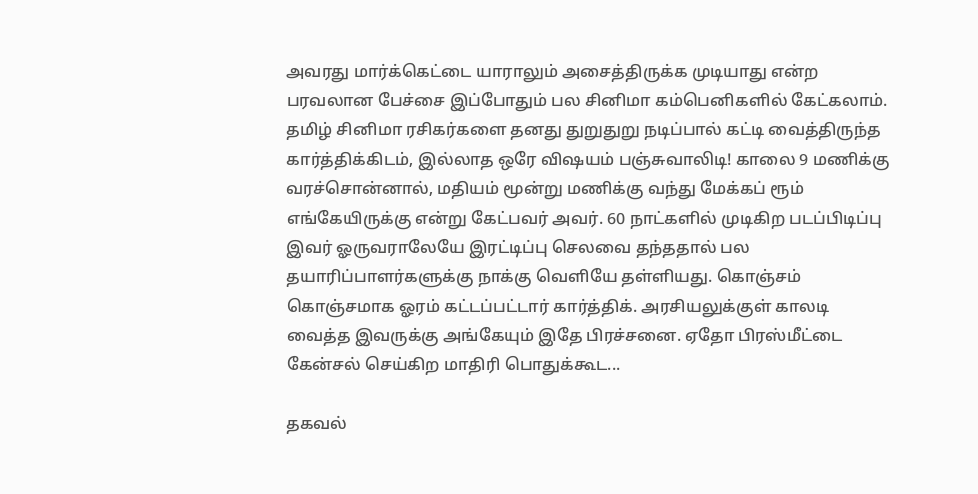அவரது மார்க்கெட்டை யாராலும் அசைத்திருக்க முடியாது என்ற பரவலான பேச்சை இப்போதும் பல சினிமா கம்பெனிகளில் கேட்கலாம். தமிழ் சினிமா ரசிகர்களை தனது துறுதுறு நடிப்பால் கட்டி வைத்திருந்த கார்த்திக்கிடம், இல்லாத ஒரே விஷயம் பஞ்சுவாலிடி! காலை 9 மணிக்கு வரச்சொன்னால், மதியம் மூன்று மணிக்கு வந்து மேக்கப் ரூம் எங்கேயிருக்கு என்று கேட்பவர் அவர். 60 நாட்களில் முடிகிற படப்பிடிப்பு இவர் ஓருவராலேயே இரட்டிப்பு செலவை தந்ததால் பல தயாரிப்பாளர்களுக்கு நாக்கு வெளியே தள்ளியது. கொஞ்சம் கொஞ்சமாக ஓரம் கட்டப்பட்டார் கார்த்திக். அரசியலுக்குள் காலடி வைத்த இவருக்கு அங்கேயும் இதே பிரச்சனை. ஏதோ பிரஸ்மீட்டை கேன்சல் செய்கிற மாதிரி பொதுக்கூட...

தகவல்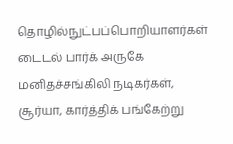தொழில்நுட்பப்பொறியாளர்கள் டைடல் பார்க் அருகே மனிதச்சங்கிலி நடிகர்கள், சூர்யா, கார்த்திக் பங்கேற்று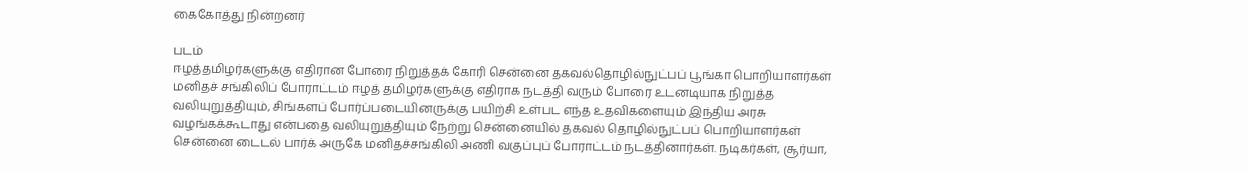கைகோத்து நின்றனர்

படம்
ஈழத்தமிழர்களுக்கு எதிரான போரை நிறுத்தக் கோரி சென்னை தகவல்தொழில்நுட்பப் பூங்கா பொறியாளர்கள் மனிதச் சங்கிலிப் போராட்டம் ஈழத் தமிழர்களுக்கு எதிராக நடத்தி வரும் போரை உடனடியாக நிறுத்த வலியுறுத்தியும், சிங்களப் போர்ப்படையினருக்கு பயிற்சி உள்பட எந்த உதவிகளையும் இந்திய அரசு வழங்கக்கூடாது என்பதை வலியுறுத்தியும் நேற்று சென்னையில் தகவல் தொழில்நுட்பப் பொறியாளர்கள் சென்னை டைடல் பார்க் அருகே மனிதச்சங்கிலி அணி வகுப்புப் போராட்டம் நடத்தினார்கள். நடிகர்கள், சூர்யா,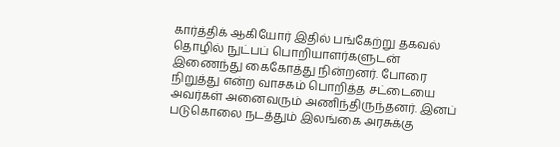கார்த்திக் ஆகியோர் இதில் பங்கேற்று தகவல் தொழில் நுட்பப் பொறியாளர்களுடன் இணைந்து கைகோத்து நின்றனர். போரை நிறுத்து என்ற வாசகம் பொறித்த சட்டையை அவர்கள் அனைவரும் அணிந்திருந்தனர். இனப் படுகொலை நடத்தும் இலங்கை அரசுக்கு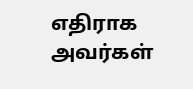எதிராக அவர்கள்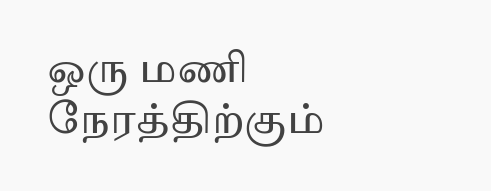ஒரு மணி நேரத்திற்கும்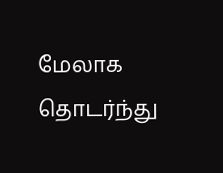மேலாக தொடர்ந்து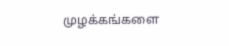முழக்கங்களை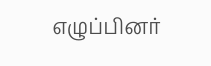எழுப்பினர்